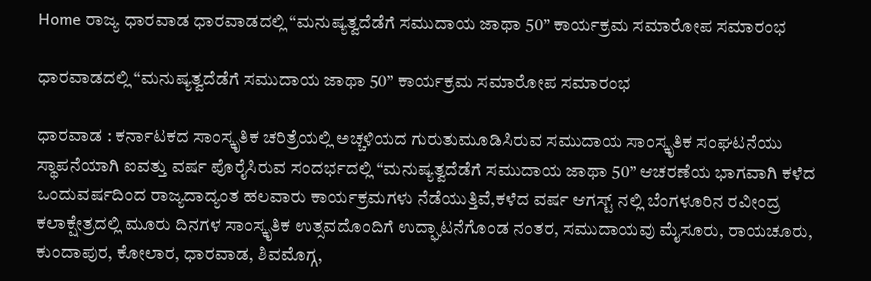Home ರಾಜ್ಯ ಧಾರವಾಡ ಧಾರವಾಡದಲ್ಲಿ “ಮನುಷ್ಯತ್ವದೆಡೆಗೆ ಸಮುದಾಯ ಜಾಥಾ 50” ಕಾರ್ಯಕ್ರಮ ಸಮಾರೋಪ ಸಮಾರಂಭ

ಧಾರವಾಡದಲ್ಲಿ “ಮನುಷ್ಯತ್ವದೆಡೆಗೆ ಸಮುದಾಯ ಜಾಥಾ 50” ಕಾರ್ಯಕ್ರಮ ಸಮಾರೋಪ ಸಮಾರಂಭ

ಧಾರವಾಡ : ಕರ್ನಾಟಕದ ಸಾಂಸ್ಕೃತಿಕ ಚರಿತ್ರೆಯಲ್ಲಿ ಅಚ್ಚಳಿಯದ ಗುರುತುಮೂಡಿಸಿರುವ ಸಮುದಾಯ ಸಾಂಸ್ಕೃತಿಕ ಸಂಘಟನೆಯು ಸ್ಥಾಪನೆಯಾಗಿ ಐವತ್ತು ವರ್ಷ ಪೊರೈಸಿರುವ ಸಂದರ್ಭದಲ್ಲಿ “ಮನುಷ್ಯತ್ವದೆಡೆಗೆ ಸಮುದಾಯ ಜಾಥಾ 50” ಆಚರಣೆಯ ಭಾಗವಾಗಿ ಕಳೆದ ಒಂದುವರ್ಷದಿಂದ ರಾಜ್ಯದಾದ್ಯಂತ ಹಲವಾರು ಕಾರ್ಯಕ್ರಮಗಳು ನೆಡೆಯುತ್ತಿವೆ,ಕಳೆದ ವರ್ಷ ಆಗಸ್ಟ್ ನಲ್ಲಿ ಬೆಂಗಳೂರಿನ ರವೀಂದ್ರ ಕಲಾಕ್ಷೇತ್ರದಲ್ಲಿ ಮೂರು ದಿನಗಳ ಸಾಂಸ್ಕೃತಿಕ ಉತ್ಸವದೊಂದಿಗೆ ಉದ್ಘಾಟನೆಗೊಂಡ ನಂತರ, ಸಮುದಾಯವು ಮೈಸೂರು, ರಾಯಚೂರು, ಕುಂದಾಪುರ, ಕೋಲಾರ, ಧಾರವಾಡ, ಶಿವಮೊಗ್ಗ,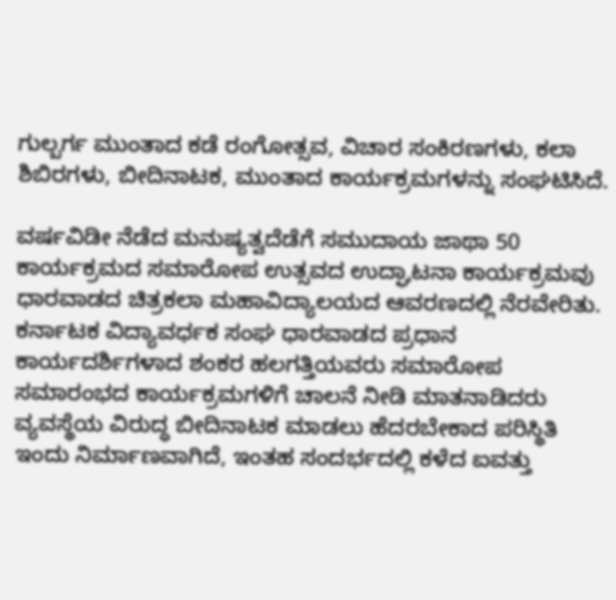ಗುಲ್ಬರ್ಗ ಮುಂತಾದ ಕಡೆ ರಂಗೋತ್ಸವ, ವಿಚಾರ ಸಂಕಿರಣಗಳು, ಕಲಾ ಶಿಬಿರಗಳು, ಬೀದಿನಾಟಕ, ಮುಂತಾದ ಕಾರ್ಯಕ್ರಮಗಳನ್ನು ಸಂಘಟಿಸಿದೆ.

ವರ್ಷವಿಡೀ ನೆಡೆದ ಮನುಷ್ಯತ್ವದೆಡೆಗೆ ಸಮುದಾಯ ಜಾಥಾ 50 ಕಾರ್ಯಕ್ರಮದ ಸಮಾರೋಪ ಉತ್ಸವದ ಉದ್ಘಾಟನಾ ಕಾರ್ಯಕ್ರಮವು ಧಾರವಾಡದ ಚಿತ್ರಕಲಾ ಮಹಾವಿದ್ಯಾಲಯದ ಆವರಣದಲ್ಲಿ ನೆರವೇರಿತು. ಕರ್ನಾಟಕ ವಿದ್ಯಾವರ್ಧಕ ಸಂಘ ಧಾರವಾಡದ ಪ್ರಧಾನ ಕಾರ್ಯದರ್ಶಿಗಳಾದ ಶಂಕರ ಹಲಗತ್ತಿಯವರು ಸಮಾರೋಪ ಸಮಾರಂಭದ ಕಾರ್ಯಕ್ರಮಗಳಿಗೆ ಚಾಲನೆ ನೀಡಿ ಮಾತನಾಡಿದರು ವ್ಯವಸ್ಥೆಯ ವಿರುದ್ಧ ಬೀದಿನಾಟಕ ಮಾಡಲು ಹೆದರಬೇಕಾದ ಪರಿಸ್ಥಿತಿ ಇಂದು ನಿರ್ಮಾಣವಾಗಿದೆ, ಇಂತಹ ಸಂದರ್ಭದಲ್ಲಿ ಕಳೆದ ಐವತ್ತು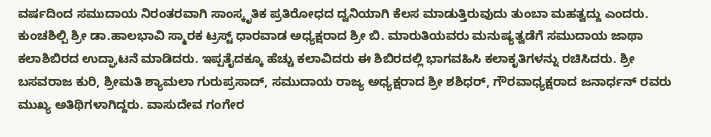ವರ್ಷದಿಂದ ಸಮುದಾಯ ನಿರಂತರವಾಗಿ ಸಾಂಸ್ಕೃತಿಕ ಪ್ರತಿರೋಧದ ದ್ವನಿಯಾಗಿ ಕೆಲಸ ಮಾಡುತ್ತಿರುವುದು ತುಂಬಾ ಮಹತ್ವದ್ದು ಎಂದರು. ಕುಂಚಶಿಲ್ಪಿ ಶ್ರೀ ಡಾ.ಹಾಲಭಾವಿ ಸ್ಮಾರಕ ಟ್ರಸ್ಟ್ ಧಾರವಾಡ ಅಧ್ಯಕ್ಷರಾದ ಶ್ರೀ ಬಿ. ಮಾರುತಿಯವರು ಮನುಷ್ಯತ್ವಡೆಗೆ ಸಮುದಾಯ ಜಾಥಾ ಕಲಾಶಿಬಿರದ ಉದ್ಘಾಟನೆ ಮಾಡಿದರು. ಇಪ್ಪತೈದಕ್ಕೂ ಹೆಚ್ಚು ಕಲಾವಿದರು ಈ ಶಿಬಿರದಲ್ಲಿ ಭಾಗವಹಿಸಿ ಕಲಾಕೃತಿಗಳನ್ನು ರಚಿಸಿದರು. ಶ್ರೀ ಬಸವರಾಜ ಕುರಿ, ಶ್ರೀಮತಿ ಶ್ಯಾಮಲಾ ಗುರುಪ್ರಸಾದ್, ಸಮುದಾಯ ರಾಜ್ಯ ಅಧ್ಯಕ್ಷರಾದ ಶ್ರೀ ಶಶಿಧರ್, ಗೌರವಾಧ್ಯಕ್ಷರಾದ ಜನಾರ್ಧನ್ ರವರು ಮುಖ್ಯ ಅತಿಥಿಗಳಾಗಿದ್ದರು. ವಾಸುದೇವ ಗಂಗೇರ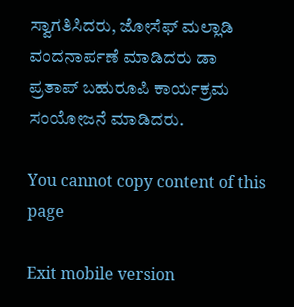ಸ್ವಾಗತಿಸಿದರು, ಜೋಸೆಫ್ ಮಲ್ಲಾಡಿ ವಂದನಾರ್ಪಣೆ ಮಾಡಿದರು ಡಾ ಪ್ರತಾಪ್ ಬಹುರೂಪಿ ಕಾರ್ಯಕ್ರಮ ಸಂಯೋಜನೆ ಮಾಡಿದರು.

You cannot copy content of this page

Exit mobile version